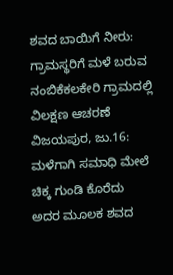ಶವದ ಬಾಯಿಗೆ ನೀರು: ಗ್ರಾಮಸ್ಥರಿಗೆ ಮಳೆ ಬರುವ ನಂಬಿಕೆಕಲಕೇರಿ ಗ್ರಾಮದಲ್ಲಿ ವಿಲಕ್ಷಣ ಆಚರಣೆ
ವಿಜಯಪುರ, ಜು.16: ಮಳೆಗಾಗಿ ಸಮಾಧಿ ಮೇಲೆ ಚಿಕ್ಕ ಗುಂಡಿ ಕೊರೆದು ಅದರ ಮೂಲಕ ಶವದ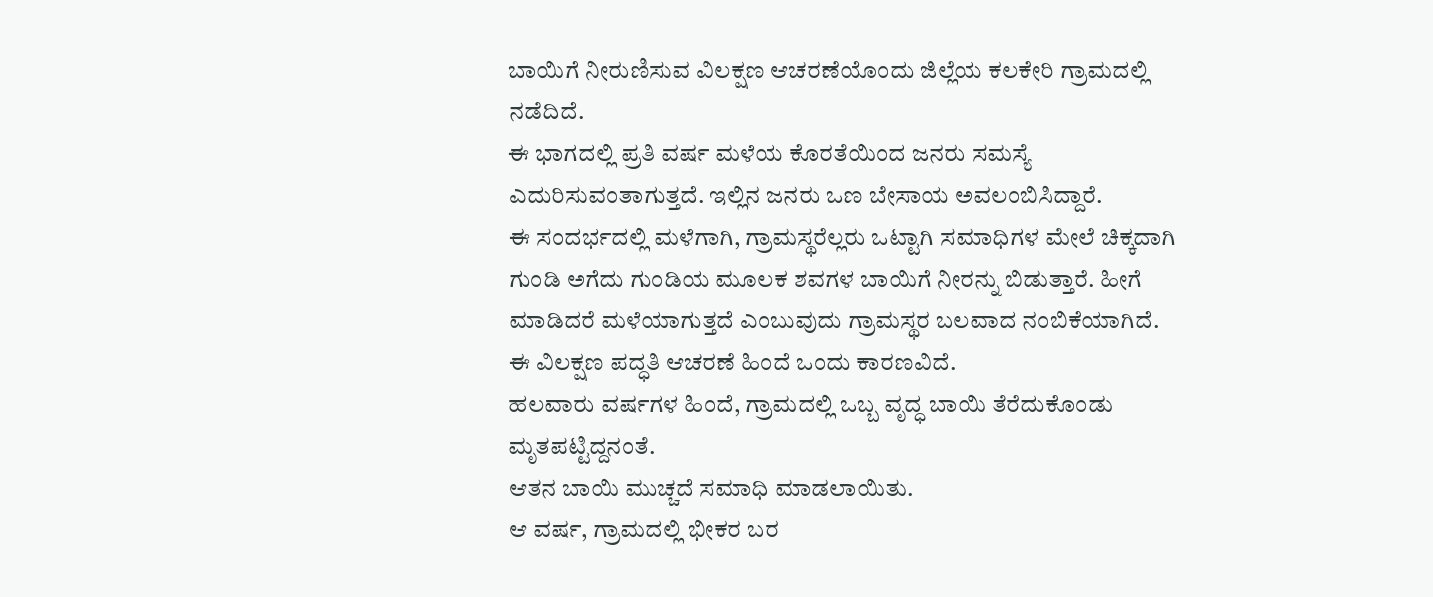ಬಾಯಿಗೆ ನೀರುಣಿಸುವ ವಿಲಕ್ಷಣ ಆಚರಣೆಯೊಂದು ಜಿಲ್ಲೆಯ ಕಲಕೇರಿ ಗ್ರಾಮದಲ್ಲಿ ನಡೆದಿದೆ.
ಈ ಭಾಗದಲ್ಲಿ ಪ್ರತಿ ವರ್ಷ ಮಳೆಯ ಕೊರತೆಯಿಂದ ಜನರು ಸಮಸ್ಯೆ ಎದುರಿಸುವಂತಾಗುತ್ತದೆ. ಇಲ್ಲಿನ ಜನರು ಒಣ ಬೇಸಾಯ ಅವಲಂಬಿಸಿದ್ದಾರೆ.
ಈ ಸಂದರ್ಭದಲ್ಲಿ ಮಳೆಗಾಗಿ, ಗ್ರಾಮಸ್ಥರೆಲ್ಲರು ಒಟ್ಟಾಗಿ ಸಮಾಧಿಗಳ ಮೇಲೆ ಚಿಕ್ಕದಾಗಿ ಗುಂಡಿ ಅಗೆದು ಗುಂಡಿಯ ಮೂಲಕ ಶವಗಳ ಬಾಯಿಗೆ ನೀರನ್ನು ಬಿಡುತ್ತಾರೆ. ಹೀಗೆ ಮಾಡಿದರೆ ಮಳೆಯಾಗುತ್ತದೆ ಎಂಬುವುದು ಗ್ರಾಮಸ್ಥರ ಬಲವಾದ ನಂಬಿಕೆಯಾಗಿದೆ.
ಈ ವಿಲಕ್ಷಣ ಪದ್ಧತಿ ಆಚರಣೆ ಹಿಂದೆ ಒಂದು ಕಾರಣವಿದೆ.
ಹಲವಾರು ವರ್ಷಗಳ ಹಿಂದೆ, ಗ್ರಾಮದಲ್ಲಿ ಒಬ್ಬ ವೃದ್ಧ ಬಾಯಿ ತೆರೆದುಕೊಂಡು ಮೃತಪಟ್ಟಿದ್ದನಂತೆ.
ಆತನ ಬಾಯಿ ಮುಚ್ಚದೆ ಸಮಾಧಿ ಮಾಡಲಾಯಿತು.
ಆ ವರ್ಷ, ಗ್ರಾಮದಲ್ಲಿ ಭೀಕರ ಬರ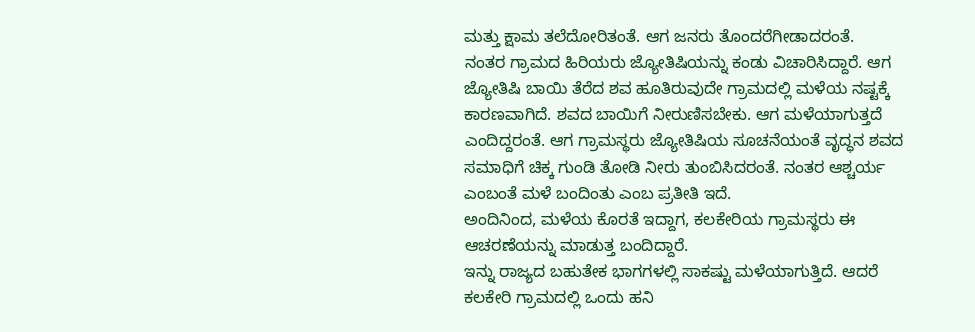ಮತ್ತು ಕ್ಷಾಮ ತಲೆದೋರಿತಂತೆ. ಆಗ ಜನರು ತೊಂದರೆಗೀಡಾದರಂತೆ.
ನಂತರ ಗ್ರಾಮದ ಹಿರಿಯರು ಜ್ಯೋತಿಷಿಯನ್ನು ಕಂಡು ವಿಚಾರಿಸಿದ್ದಾರೆ. ಆಗ ಜ್ಯೋತಿಷಿ ಬಾಯಿ ತೆರೆದ ಶವ ಹೂತಿರುವುದೇ ಗ್ರಾಮದಲ್ಲಿ ಮಳೆಯ ನಷ್ಟಕ್ಕೆ ಕಾರಣವಾಗಿದೆ. ಶವದ ಬಾಯಿಗೆ ನೀರುಣಿಸಬೇಕು. ಆಗ ಮಳೆಯಾಗುತ್ತದೆ ಎಂದಿದ್ದರಂತೆ. ಆಗ ಗ್ರಾಮಸ್ಥರು ಜ್ಯೋತಿಷಿಯ ಸೂಚನೆಯಂತೆ ವೃದ್ಧನ ಶವದ ಸಮಾಧಿಗೆ ಚಿಕ್ಕ ಗುಂಡಿ ತೋಡಿ ನೀರು ತುಂಬಿಸಿದರಂತೆ. ನಂತರ ಆಶ್ಚರ್ಯ ಎಂಬಂತೆ ಮಳೆ ಬಂದಿಂತು ಎಂಬ ಪ್ರತೀತಿ ಇದೆ.
ಅಂದಿನಿಂದ, ಮಳೆಯ ಕೊರತೆ ಇದ್ದಾಗ, ಕಲಕೇರಿಯ ಗ್ರಾಮಸ್ಥರು ಈ ಆಚರಣೆಯನ್ನು ಮಾಡುತ್ತ ಬಂದಿದ್ದಾರೆ.
ಇನ್ನು ರಾಜ್ಯದ ಬಹುತೇಕ ಭಾಗಗಳಲ್ಲಿ ಸಾಕಷ್ಟು ಮಳೆಯಾಗುತ್ತಿದೆ. ಆದರೆ ಕಲಕೇರಿ ಗ್ರಾಮದಲ್ಲಿ ಒಂದು ಹನಿ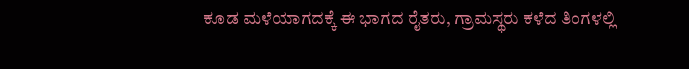ಕೂಡ ಮಳೆಯಾಗದಕ್ಕೆ ಈ ಭಾಗದ ರೈತರು, ಗ್ರಾಮಸ್ಥರು ಕಳೆದ ತಿಂಗಳಲ್ಲಿ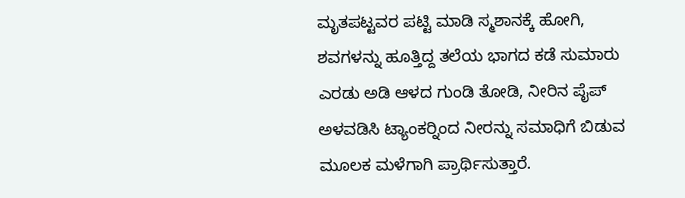ಮೃತಪಟ್ಟವರ ಪಟ್ಟಿ ಮಾಡಿ ಸ್ಮಶಾನಕ್ಕೆ ಹೋಗಿ, ಶವಗಳನ್ನು ಹೂತ್ತಿದ್ದ ತಲೆಯ ಭಾಗದ ಕಡೆ ಸುಮಾರು ಎರಡು ಅಡಿ ಆಳದ ಗುಂಡಿ ತೋಡಿ, ನೀರಿನ ಪೈಪ್ ಅಳವಡಿಸಿ ಟ್ಯಾಂಕರ್‍ನಿಂದ ನೀರನ್ನು ಸಮಾಧಿಗೆ ಬಿಡುವ ಮೂಲಕ ಮಳೆಗಾಗಿ ಪ್ರಾರ್ಥಿಸುತ್ತಾರೆ.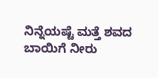ನಿನ್ನೆಯಷ್ಟೆ ಮತ್ತೆ ಶವದ ಬಾಯಿಗೆ ನೀರು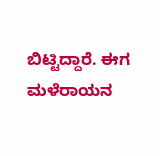ಬಿಟ್ಟಿದ್ದಾರೆ. ಈಗ ಮಳೆರಾಯನ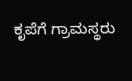ಕೃಪೆಗೆ ಗ್ರಾಮಸ್ಥರು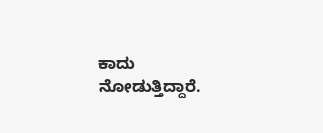ಕಾದು ನೋಡುತ್ತಿದ್ದಾರೆ.